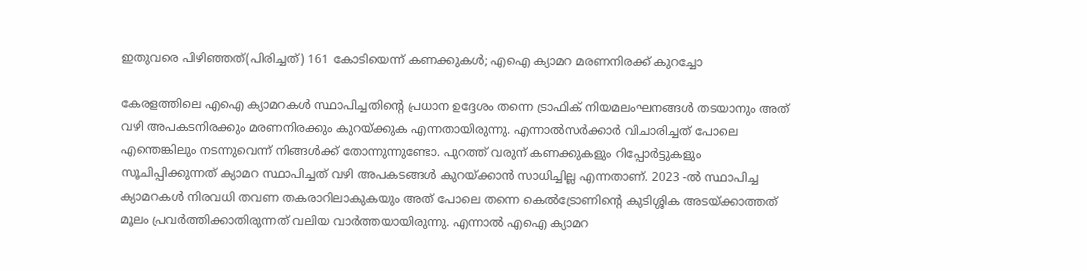ഇതുവരെ പിഴിഞ്ഞത്(പിരിച്ചത്) 161 കോടിയെന്ന് കണക്കുകൾ; എഐ ക്യാമറ മരണനിരക്ക് കുറച്ചോ

കേരളത്തിലെ എഐ ക്യാമറകൾ സ്ഥാപിച്ചതിൻ്റെ പ്രധാന ഉദ്ദേശം തന്നെ ട്രാഫിക് നിയമലംഘനങ്ങൾ തടയാനും അത് വഴി അപകടനിരക്കും മരണനിരക്കും കുറയ്ക്കുക എന്നതായിരുന്നു. എന്നാൽസർക്കാർ വിചാരിച്ചത് പോലെ എന്തെങ്കിലും നടന്നുവെന്ന് നിങ്ങൾക്ക് തോന്നുന്നുണ്ടോ. പുറത്ത് വരുന് കണക്കുകളും റിപ്പോർട്ടുകളും സൂചിപ്പിക്കുന്നത് ക്യാമറ സ്ഥാപിച്ചത് വഴി അപകടങ്ങൾ കുറയ്ക്കാൻ സാധിച്ചില്ല എന്നതാണ്. 2023 -ൽ സ്ഥാപിച്ച ക്യാമറകൾ നിരവധി തവണ തകരാറിലാകുകയും അത് പോലെ തന്നെ കെൽട്രോണിൻ്റെ കുടിശ്ശിക അടയ്ക്കാത്തത് മൂലം പ്രവർത്തിക്കാതിരുന്നത് വലിയ വാർത്തയായിരുന്നു. എന്നാൽ എഐ ക്യാമറ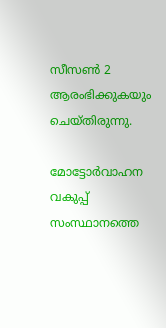സീസൺ 2 ആരംഭിക്കുകയും ചെയ്തിരുന്നു.

മോട്ടോര്‍വാഹന വകുപ്പ് സംസ്ഥാനത്തെ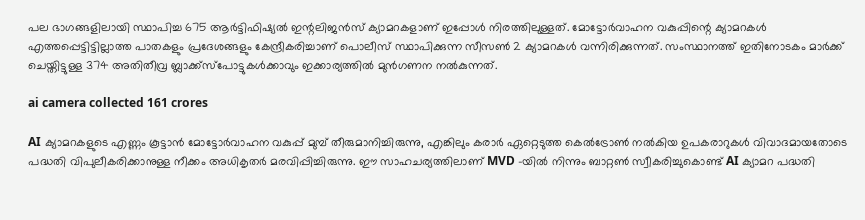പല ഭാഗങ്ങളിലായി സ്ഥാപിച്ച 675 ആർട്ടിഫിഷ്യൽ ഇന്റലിജൻസ് ക്യാമറകളാണ് ഇപ്പോള്‍ നിരത്തിലുള്ളത്. മോട്ടോര്‍വാഹന വകുപ്പിന്റെ ക്യാമറകള്‍ എത്തപ്പെട്ടിട്ടില്ലാത്ത പാതകളും പ്രദേശങ്ങളും കേന്ദ്രീകരിച്ചാണ് പൊലീസ് സ്ഥാപിക്കുന്ന സീസൺ 2 ക്യാമറകൾ വന്നിരിക്കുന്നത്. സംസ്ഥാനത്ത് ഇതിനോടകം മാർക്ക് ചെയ്തിട്ടുള്ള 374 അതിതീവ്ര ബ്ലാക്ക്സ്‌പോട്ടുകള്‍ക്കാവും ഇക്കാര്യത്തിൽ മുന്‍ഗണന നല്‍കുന്നത്.

ai camera collected 161 crores

AI ക്യാമറകളുടെ എണ്ണം കൂട്ടാന്‍ മോട്ടോര്‍വാഹന വകുപ്പ് മുമ്പ് തീരുമാനിച്ചിരുന്നു, എങ്കിലും കരാര്‍ ഏറ്റെടുത്ത കെല്‍ട്രോണ്‍ നല്‍കിയ ഉപകരാറുകള്‍ വിവാദമായതോടെ പദ്ധതി വിപുലീകരിക്കാനുള്ള നീക്കം അധികൃതർ മരവിപ്പിച്ചിരുന്നു. ഈ സാഹചര്യത്തിലാണ് MVD -യിൽ നിന്നും ബാറ്റൺ സ്വീകരിച്ചുകൊണ്ട് AI ക്യാമറ പദ്ധതി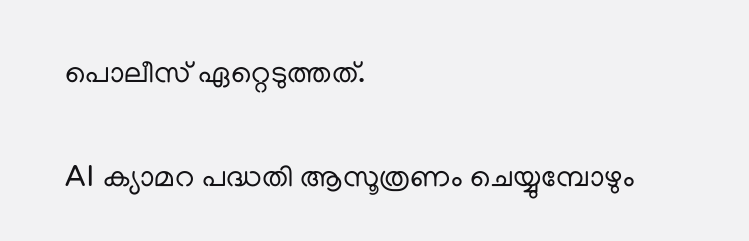പൊലീസ് ഏറ്റെടുത്തത്.

AI ക്യാമറ പദ്ധതി ആസൂത്രണം ചെയ്യുമ്പോഴും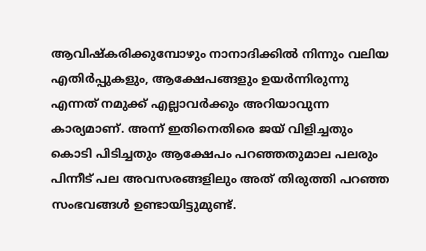ആവിഷ്കരിക്കുമ്പോഴും നാനാദിക്കിൽ നിന്നും വലിയ എതിർപ്പുകളും, ആക്ഷേപങ്ങളും ഉയർന്നിരുന്നു എന്നത് നമുക്ക് എല്ലാവർക്കും അറിയാവുന്ന കാര്യമാണ്. അന്ന് ഇതിനെതിരെ ജയ് വിളിച്ചതും കൊടി പിടിച്ചതും ആക്ഷേപം പറഞ്ഞതുമാല പലരും പിന്നീട് പല അവസരങ്ങളിലും അത് തിരുത്തി പറഞ്ഞ സംഭവങ്ങൾ ഉണ്ടായിട്ടുമുണ്ട്.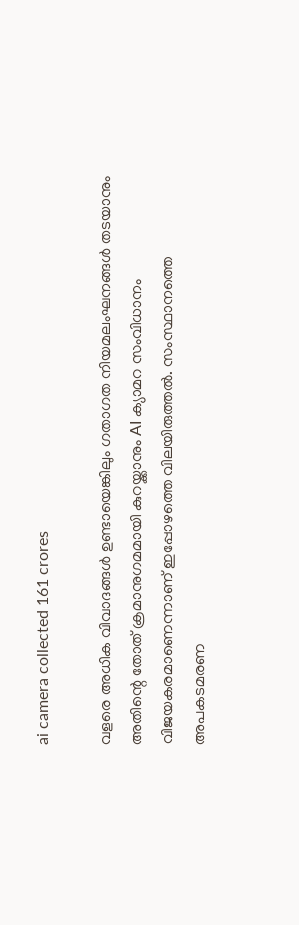ai camera collected 161 crores

വളരെ അധിക വിവാദങ്ങൾ ഉണ്ടായെങ്കിലും ഗതാഗത നിയമലംഘനങ്ങള്‍ തടയാനും അതിന്റെ തോത് ക്രമാനുഗമമായി കുറയ്ക്കാനും AI ക്യാമറ സംവിധാനം വിജയകരമാണെന്നാണ് ഇപ്പോഴത്തെ വിലയിരുത്തല്‍. സംസ്ഥാനത്തെ അപകടമരണ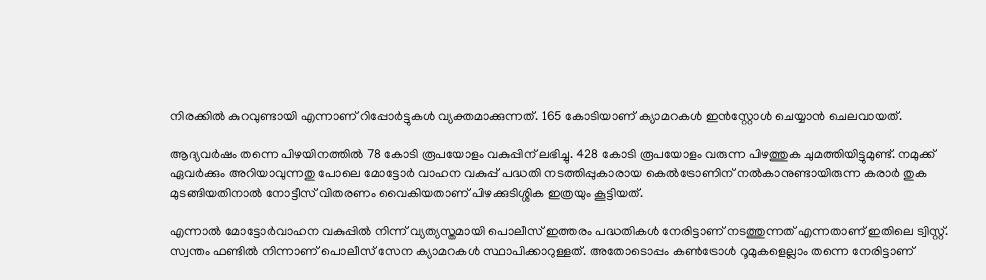നിരക്കില്‍ കുറവുണ്ടായി എന്നാണ് റിപ്പോർട്ടുകൾ വ്യക്തമാക്കുന്നത്. 165 കോടിയാണ് ക്യാമറകള്‍ ഇൻസ്റ്റോൾ ചെയ്യാൻ ചെലവായത്.

ആദ്യവര്‍ഷം തന്നെ പിഴയിനത്തിൽ 78 കോടി രൂപയോളം വകുപ്പിന് ലഭിച്ചു. 428 കോടി രൂപയോളം വരുന്ന പിഴത്തുക ചുമത്തിയിട്ടുമുണ്ട്. നമുക്ക് ഏവർക്കും അറിയാവുന്നതു പോലെ മോട്ടോർ വാഹന വകുപ്പ് പദ്ധതി നടത്തിപ്പുകാരായ കെൽട്രോണിന് നൽകാനുണ്ടായിരുന്ന കരാർ തുക മുടങ്ങിയതിനാൽ നോട്ടീസ് വിതരണം വൈകിയതാണ് പിഴക്കുടിശ്ശിക ഇത്രയും കൂട്ടിയത്.

എന്നാൽ മോട്ടോര്‍വാഹന വകുപ്പില്‍ നിന്ന് വ്യത്യസ്തമായി പൊലീസ് ഇത്തരം പദ്ധതികള്‍ നേരിട്ടാണ് നടത്തുന്നത് എന്നതാണ് ഇതിലെ ട്വിസ്റ്റ്. സ്വന്തം ഫണ്ടില്‍ നിന്നാണ് പൊലീസ് സേന ക്യാമറകൾ സ്ഥാപിക്കാറുള്ളത്. അതോടൊപ്പം കണ്‍ട്രോള്‍ റൂമുകളെല്ലാം തന്നെ നേരിട്ടാണ്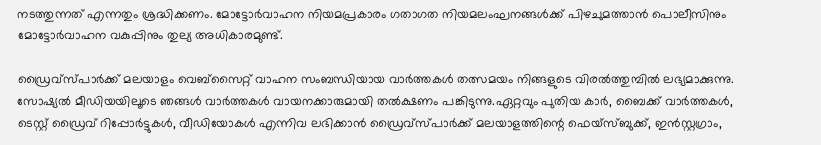നടത്തുന്നത് എന്നതും ശ്രദ്ധിക്കണം. മോട്ടോര്‍വാഹന നിയമപ്രകാരം ഗതാഗത നിയമലംഘനങ്ങള്‍ക്ക് പിഴചുമത്താന്‍ പൊലീസിനും മോട്ടോര്‍വാഹന വകുപ്പിനും തുല്യ അധികാരമുണ്ട്.

ഡ്രൈവ്സ്പാർക്ക് മലയാളം വെബ്‌സൈറ്റ് വാഹന സംബന്ധിയായ വാർത്തകൾ തത്സമയം നിങ്ങളുടെ വിരൽത്തുമ്പിൽ ലഭ്യമാക്കുന്നു. സോഷ്യൽ മീഡിയയിലൂടെ ഞങ്ങൾ വാർത്തകൾ വായനക്കാരുമായി തൽക്ഷണം പങ്കിടുന്നു.ഏറ്റവും പുതിയ കാർ, ബൈക്ക് വാർത്തകൾ, ടെസ്റ്റ് ഡ്രൈവ് റിപ്പോർട്ടുകൾ, വീഡിയോകൾ എന്നിവ ലഭിക്കാൻ ഡ്രൈവ്സ്പാർക്ക് മലയാളത്തിന്റെ ഫെയ്‌സ്ബുക്ക്, ഇൻസ്റ്റഗ്രാം,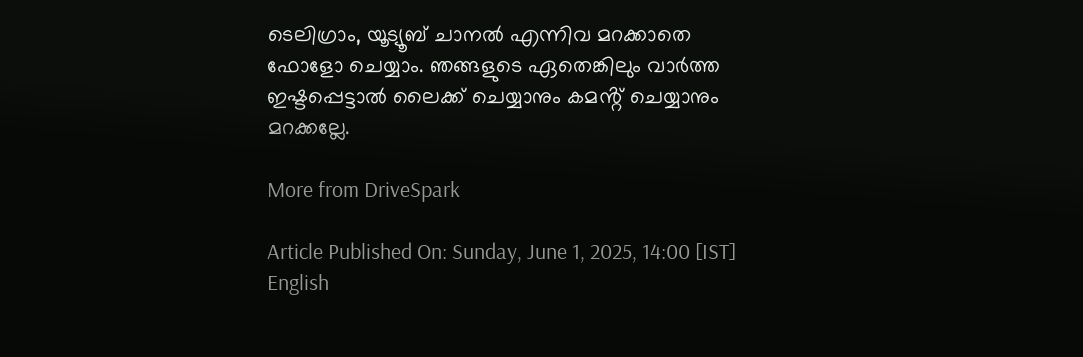ടെലിഗ്രാം, യൂട്യൂബ് ചാനൽ എന്നിവ മറക്കാതെ ഫോളോ ചെയ്യാം. ഞങ്ങളുടെ ഏതെങ്കിലും വാർത്ത ഇഷ്ടപ്പെട്ടാൽ ലൈക്ക് ചെയ്യാനും കമൻ്റ് ചെയ്യാനും മറക്കല്ലേ.

More from DriveSpark

Article Published On: Sunday, June 1, 2025, 14:00 [IST]
English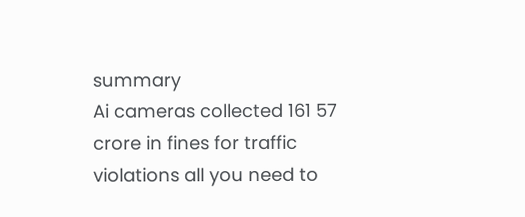summary
Ai cameras collected 161 57 crore in fines for traffic violations all you need to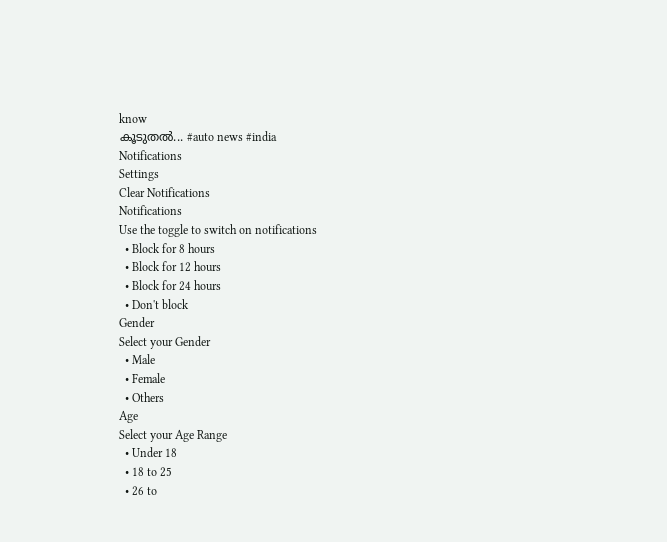know
കൂടുതല്‍... #auto news #india
Notifications
Settings
Clear Notifications
Notifications
Use the toggle to switch on notifications
  • Block for 8 hours
  • Block for 12 hours
  • Block for 24 hours
  • Don't block
Gender
Select your Gender
  • Male
  • Female
  • Others
Age
Select your Age Range
  • Under 18
  • 18 to 25
  • 26 to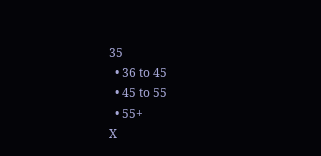35
  • 36 to 45
  • 45 to 55
  • 55+
X